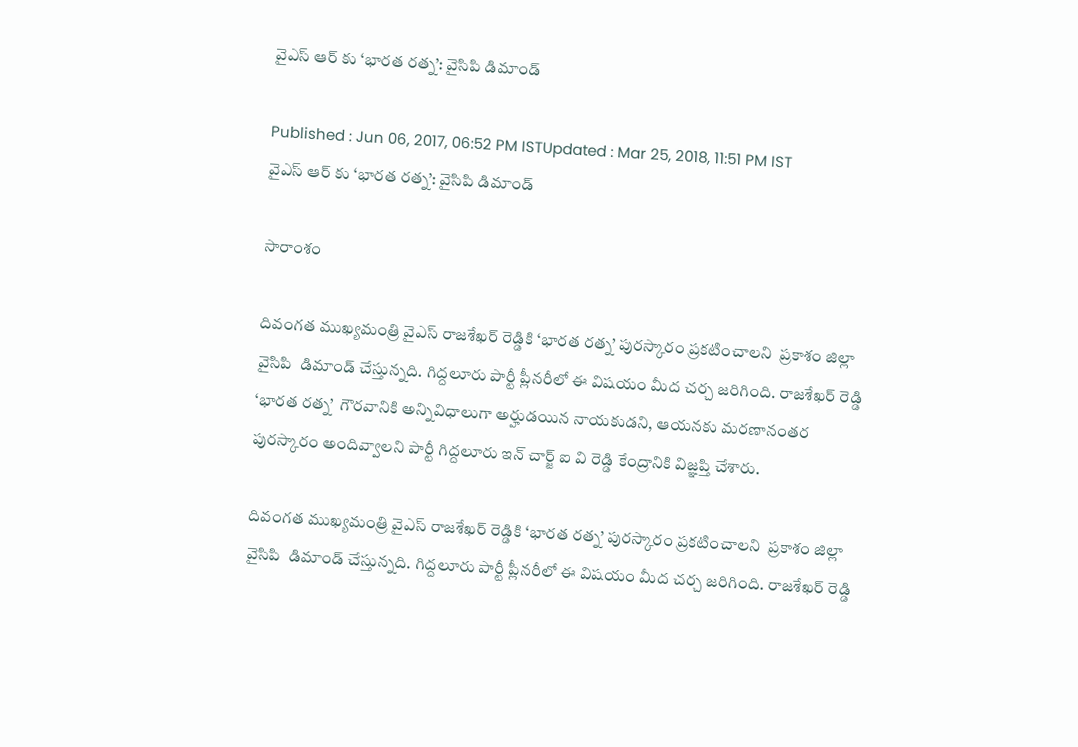వైఎస్ ఆర్ కు ‘భారత రత్న’: వైసిపి డిమాండ్

Published : Jun 06, 2017, 06:52 PM ISTUpdated : Mar 25, 2018, 11:51 PM IST
వైఎస్ ఆర్ కు ‘భారత రత్న’: వైసిపి డిమాండ్

సారాంశం

దివంగత ముఖ్యమంత్రి వైఎస్ రాజశేఖర్ రెడ్డికి ‘భారత రత్న’ పురస్కారం ప్రకటించాలని  ప్రకాశం జిల్లా వైసిపి  డిమాండ్ చేస్తున్నది. గిద్దలూరు పార్టీ ప్లీనరీలో ఈ విషయం మీద చర్చ జరిగింది. రాజశేఖర్ రెడ్డి ‘భారత రత్న’  గౌరవానికి అన్నివిధాలుగా అర్హుడయిన నాయకుడని, ఆయనకు మరణానంతర పురస్కారం అందివ్వాలని పార్టీ గిద్దలూరు ఇన్ చార్జ్ ఐ వి రెడ్డి కేంద్రానికి విజ్ఞప్తి చేశారు.

దివంగత ముఖ్యమంత్రి వైఎస్ రాజశేఖర్ రెడ్డికి ‘భారత రత్న’ పురస్కారం ప్రకటించాలని  ప్రకాశం జిల్లా వైసిపి  డిమాండ్ చేస్తున్నది. గిద్దలూరు పార్టీ ప్లీనరీలో ఈ విషయం మీద చర్చ జరిగింది. రాజశేఖర్ రెడ్డి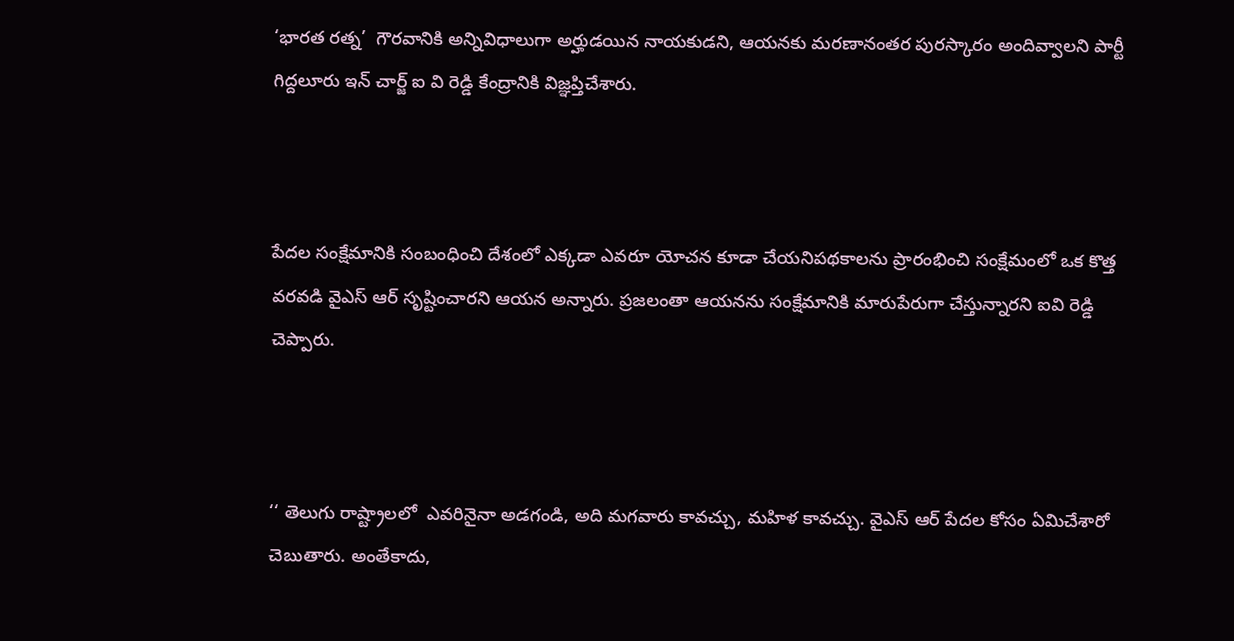‘భారత రత్న’  గౌరవానికి అన్నివిధాలుగా అర్హుడయిన నాయకుడని, ఆయనకు మరణానంతర పురస్కారం అందివ్వాలని పార్టీ గిద్దలూరు ఇన్ చార్జ్ ఐ వి రెడ్డి కేంద్రానికి విజ్ఞప్తిచేశారు.



పేదల సంక్షేమానికి సంబంధించి దేశంలో ఎక్కడా ఎవరూ యోచన కూడా చేయనిపథకాలను ప్రారంభించి సంక్షేమంలో ఒక కొత్త వరవడి వైఎస్ ఆర్ సృష్టించారని ఆయన అన్నారు. ప్రజలంతా ఆయనను సంక్షేమానికి మారుపేరుగా చేస్తున్నారని ఐవి రెడ్డి చెప్పారు.



‘‘ తెలుగు రాష్ట్రాలలో  ఎవరినైనా అడగండి, అది మగవారు కావచ్చు, మహిళ కావచ్చు. వైఎస్ ఆర్ పేదల కోసం ఏమిచేశారో  చెబుతారు. అంతేకాదు,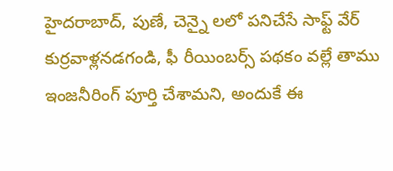హైదరాబాద్, పుణే, చెన్నై లలో పనిచేసే సాఫ్ట్ వేర్ కుర్రవాళ్లనడగండి, ఫీ రీయింబర్స్ పథకం వల్లే తాము ఇంజనీరింగ్ పూర్తి చేశామని, అందుకే ఈ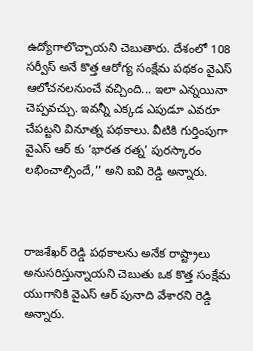ఉద్యోగాలొచ్చాయని చెబుతారు. దేశంలో 108 సర్వీస్ అనే కొత్త ఆరోగ్య సంక్షేమ పథకం వైఎస్ ఆలోచనలనుంచే వచ్చింది... ఇలా ఎన్నయినా చెప్పవచ్చు. ఇవన్నీ ఎక్కడ ఎపుడూ ఎవరూ చేపట్టని వినూత్న పథకాలు. వీటికి గుర్తింపుగా వైఎస్ ఆర్ కు ‘భారత రత్న’ పురస్కారం లభించాల్సిందే,’’ అని ఐవి రెడ్డి అన్నారు.



రాజశేఖర్ రెడ్డి పథకాలను అనేక రాష్ట్రాలు అనుసరిస్తున్నాయని చెబుతు ఒక కొత్త సంక్షేమ యుగానికి వైఎస్ ఆర్ పునాది వేశారని రెడ్డి అన్నారు.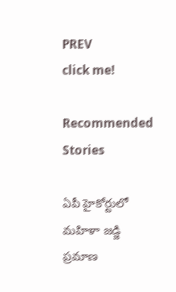PREV
click me!

Recommended Stories

ఏపీ హైకోర్టులో మహిళా జడ్జి ప్రమాణ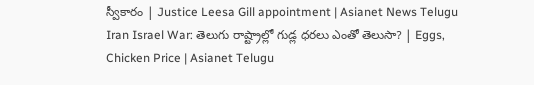స్వీకారం | Justice Leesa Gill appointment | Asianet News Telugu
Iran Israel War: తెలుగు రాష్ట్రాల్లో గుడ్ల ధరలు ఎంతో తెలుసా? | Eggs, Chicken Price | Asianet Telugu